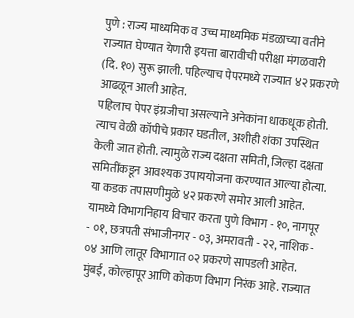पुणे : राज्य माध्यमिक व उच्च माध्यमिक मंडळाच्या वतीने राज्यात घेण्यात येणारी इयत्ता बारावीची परीक्षा मंगळवारी (दि. १०) सुरू झाली. पहिल्याच पेपरमध्ये राज्यात ४२ प्रकरणे आढळून आली आहेत.
पहिलाच पेपर इंग्रजीचा असल्याने अनेकांना धाकधूक होती. त्याच वेळी कॉपीचे प्रकार घडतील, अशीही शंका उपस्थित केली जात होती. त्यामुळे राज्य दक्षता समिती, जिल्हा दक्षता समितींकडून आवश्यक उपाययोजना करण्यात आल्या होत्या. या कडक तपासणीमुळे ४२ प्रकरणे समोर आली आहेत. यामध्ये विभागनिहाय विचार करता पुणे विभाग - १०, नागपूर - ०१, छत्रपती संभाजीनगर - ०३, अमरावती - २२, नाशिक - ०४ आणि लातूर विभागात ०२ प्रकरणे सापडली आहेत. मुंबई, कोल्हापूर आणि कोकण विभाग निरंक आहे. राज्यात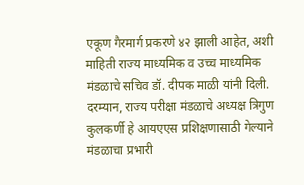एकूण गैरमार्ग प्रकरणे ४२ झाली आहेत, अशी माहिती राज्य माध्यमिक व उच्च माध्यमिक मंडळाचे सचिव डॉ. दीपक माळी यांनी दिली. दरम्यान, राज्य परीक्षा मंडळाचे अध्यक्ष त्रिगुण कुलकर्णी हे आयएएस प्रशिक्षणासाठी गेल्याने मंडळाचा प्रभारी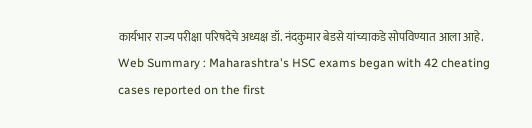कार्यभार राज्य परीक्षा परिषदेचे अध्यक्ष डॉ. नंदकुमार बेडसे यांच्याकडे सोपविण्यात आला आहे.
Web Summary : Maharashtra's HSC exams began with 42 cheating cases reported on the first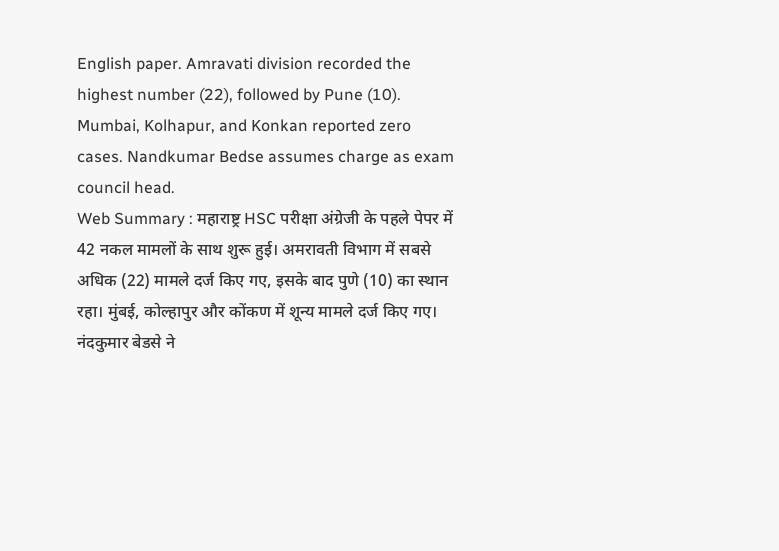English paper. Amravati division recorded the highest number (22), followed by Pune (10). Mumbai, Kolhapur, and Konkan reported zero cases. Nandkumar Bedse assumes charge as exam council head.
Web Summary : महाराष्ट्र HSC परीक्षा अंग्रेजी के पहले पेपर में 42 नकल मामलों के साथ शुरू हुई। अमरावती विभाग में सबसे अधिक (22) मामले दर्ज किए गए, इसके बाद पुणे (10) का स्थान रहा। मुंबई, कोल्हापुर और कोंकण में शून्य मामले दर्ज किए गए। नंदकुमार बेडसे ने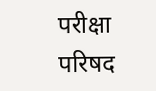परीक्षा परिषद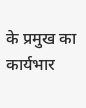के प्रमुख का कार्यभार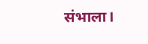संभाला।